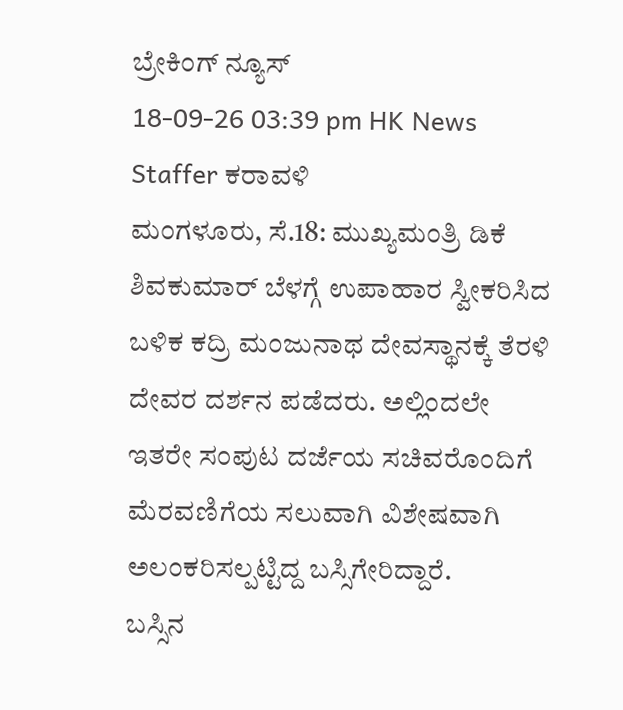ಬ್ರೇಕಿಂಗ್ ನ್ಯೂಸ್
18-09-26 03:39 pm HK News Staffer ಕರಾವಳಿ
ಮಂಗಳೂರು, ಸೆ.18: ಮುಖ್ಯಮಂತ್ರಿ ಡಿಕೆ ಶಿವಕುಮಾರ್ ಬೆಳಗ್ಗೆ ಉಪಾಹಾರ ಸ್ವೀಕರಿಸಿದ ಬಳಿಕ ಕದ್ರಿ ಮಂಜುನಾಥ ದೇವಸ್ಥಾನಕ್ಕೆ ತೆರಳಿ ದೇವರ ದರ್ಶನ ಪಡೆದರು. ಅಲ್ಲಿಂದಲೇ ಇತರೇ ಸಂಪುಟ ದರ್ಜೆಯ ಸಚಿವರೊಂದಿಗೆ ಮೆರವಣಿಗೆಯ ಸಲುವಾಗಿ ವಿಶೇಷವಾಗಿ ಅಲಂಕರಿಸಲ್ಪಟ್ಟಿದ್ದ ಬಸ್ಸಿಗೇರಿದ್ದಾರೆ.
ಬಸ್ಸಿನ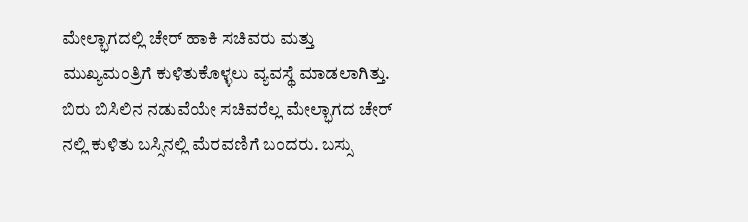ಮೇಲ್ಭಾಗದಲ್ಲಿ ಚೇರ್ ಹಾಕಿ ಸಚಿವರು ಮತ್ತು ಮುಖ್ಯಮಂತ್ರಿಗೆ ಕುಳಿತುಕೊಳ್ಳಲು ವ್ಯವಸ್ಥೆ ಮಾಡಲಾಗಿತ್ತು. ಬಿರು ಬಿಸಿಲಿನ ನಡುವೆಯೇ ಸಚಿವರೆಲ್ಲ ಮೇಲ್ಭಾಗದ ಚೇರ್ ನಲ್ಲಿ ಕುಳಿತು ಬಸ್ಸಿನಲ್ಲಿ ಮೆರವಣಿಗೆ ಬಂದರು. ಬಸ್ಸು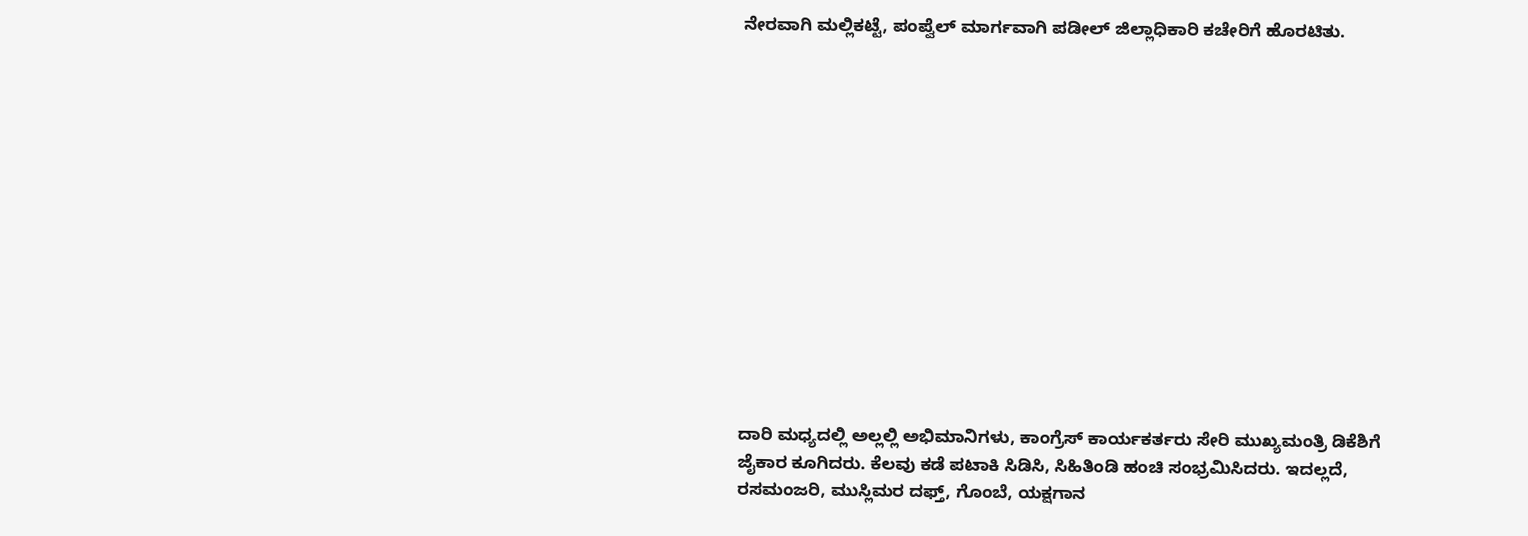ನೇರವಾಗಿ ಮಲ್ಲಿಕಟ್ಟೆ, ಪಂಪ್ವೆಲ್ ಮಾರ್ಗವಾಗಿ ಪಡೀಲ್ ಜಿಲ್ಲಾಧಿಕಾರಿ ಕಚೇರಿಗೆ ಹೊರಟಿತು.














ದಾರಿ ಮಧ್ಯದಲ್ಲಿ ಅಲ್ಲಲ್ಲಿ ಅಭಿಮಾನಿಗಳು, ಕಾಂಗ್ರೆಸ್ ಕಾರ್ಯಕರ್ತರು ಸೇರಿ ಮುಖ್ಯಮಂತ್ರಿ ಡಿಕೆಶಿಗೆ ಜೈಕಾರ ಕೂಗಿದರು. ಕೆಲವು ಕಡೆ ಪಟಾಕಿ ಸಿಡಿಸಿ, ಸಿಹಿತಿಂಡಿ ಹಂಚಿ ಸಂಭ್ರಮಿಸಿದರು. ಇದಲ್ಲದೆ, ರಸಮಂಜರಿ, ಮುಸ್ಲಿಮರ ದಫ್ತ್, ಗೊಂಬೆ, ಯಕ್ಷಗಾನ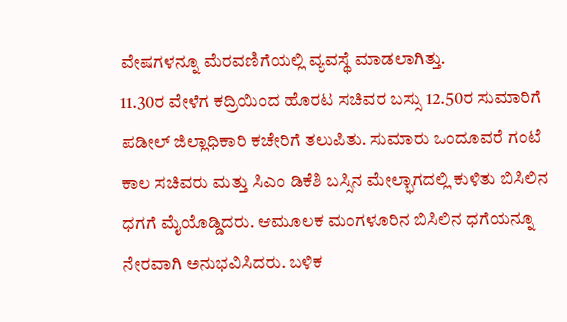ವೇಷಗಳನ್ನೂ ಮೆರವಣಿಗೆಯಲ್ಲಿ ವ್ಯವಸ್ಥೆ ಮಾಡಲಾಗಿತ್ತು.
11.30ರ ವೇಳೆಗ ಕದ್ರಿಯಿಂದ ಹೊರಟ ಸಚಿವರ ಬಸ್ಸು 12.50ರ ಸುಮಾರಿಗೆ ಪಡೀಲ್ ಜಿಲ್ಲಾಧಿಕಾರಿ ಕಚೇರಿಗೆ ತಲುಪಿತು. ಸುಮಾರು ಒಂದೂವರೆ ಗಂಟೆ ಕಾಲ ಸಚಿವರು ಮತ್ತು ಸಿಎಂ ಡಿಕೆಶಿ ಬಸ್ಸಿನ ಮೇಲ್ಭಾಗದಲ್ಲಿ ಕುಳಿತು ಬಿಸಿಲಿನ ಧಗಗೆ ಮೈಯೊಡ್ಡಿದರು. ಆಮೂಲಕ ಮಂಗಳೂರಿನ ಬಿಸಿಲಿನ ಧಗೆಯನ್ನೂ ನೇರವಾಗಿ ಅನುಭವಿಸಿದರು. ಬಳಿಕ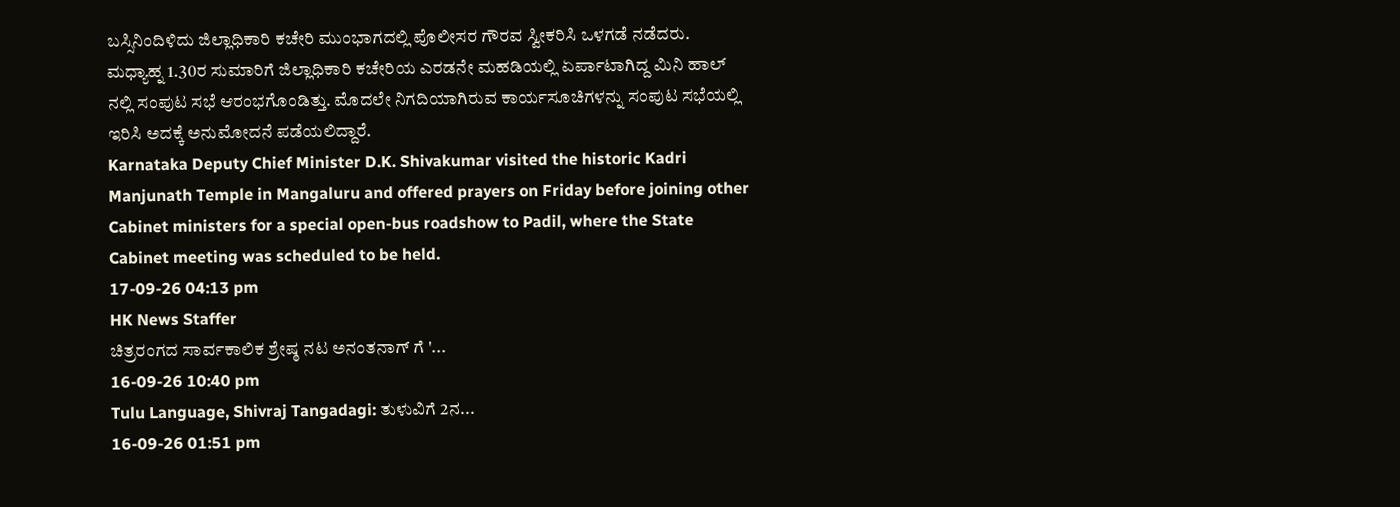ಬಸ್ಸಿನಿಂದಿಳಿದು ಜಿಲ್ಲಾಧಿಕಾರಿ ಕಚೇರಿ ಮುಂಭಾಗದಲ್ಲಿ ಪೊಲೀಸರ ಗೌರವ ಸ್ವೀಕರಿಸಿ ಒಳಗಡೆ ನಡೆದರು. ಮಧ್ಯಾಹ್ನ 1.30ರ ಸುಮಾರಿಗೆ ಜಿಲ್ಲಾಧಿಕಾರಿ ಕಚೇರಿಯ ಎರಡನೇ ಮಹಡಿಯಲ್ಲಿ ಏರ್ಪಾಟಾಗಿದ್ದ ಮಿನಿ ಹಾಲ್ ನಲ್ಲಿ ಸಂಪುಟ ಸಭೆ ಆರಂಭಗೊಂಡಿತ್ತು. ಮೊದಲೇ ನಿಗದಿಯಾಗಿರುವ ಕಾರ್ಯಸೂಚಿಗಳನ್ನು ಸಂಪುಟ ಸಭೆಯಲ್ಲಿ ಇರಿಸಿ ಅದಕ್ಕೆ ಅನುಮೋದನೆ ಪಡೆಯಲಿದ್ದಾರೆ.
Karnataka Deputy Chief Minister D.K. Shivakumar visited the historic Kadri Manjunath Temple in Mangaluru and offered prayers on Friday before joining other Cabinet ministers for a special open-bus roadshow to Padil, where the State Cabinet meeting was scheduled to be held.
17-09-26 04:13 pm
HK News Staffer
ಚಿತ್ರರಂಗದ ಸಾರ್ವಕಾಲಿಕ ಶ್ರೇಷ್ಠ ನಟ ಅನಂತನಾಗ್ ಗೆ '...
16-09-26 10:40 pm
Tulu Language, Shivraj Tangadagi: ತುಳುವಿಗೆ 2ನ...
16-09-26 01:51 pm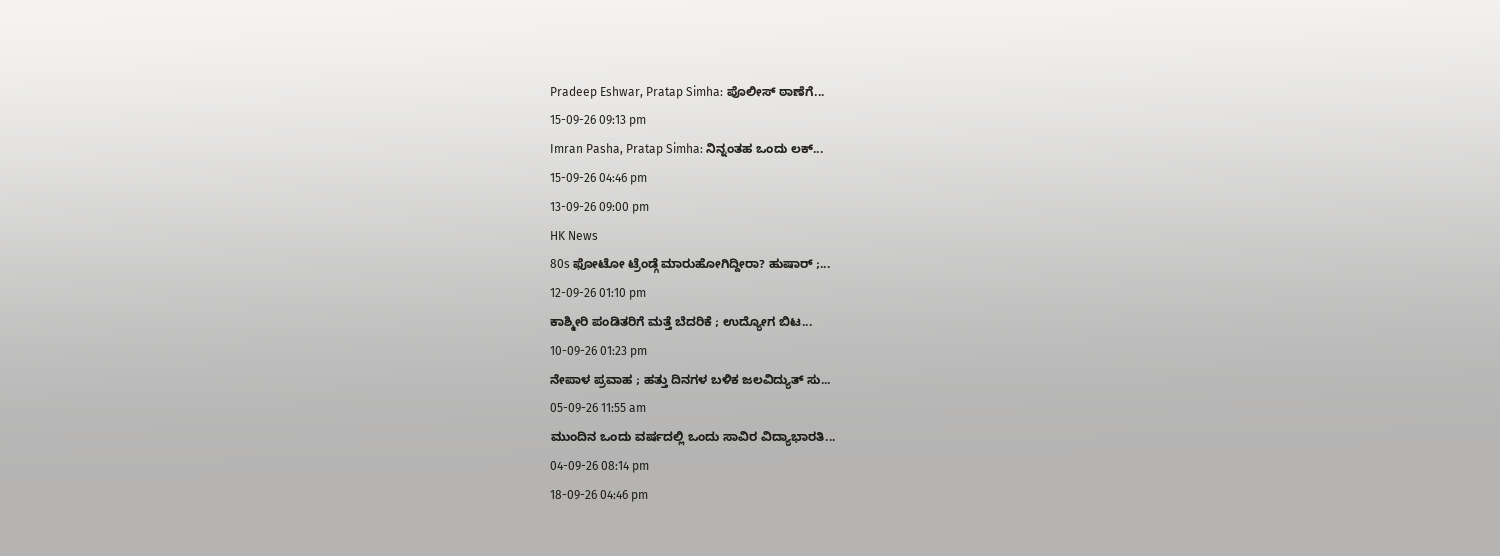Pradeep Eshwar, Pratap Simha: ಪೊಲೀಸ್ ಠಾಣೆಗೆ...
15-09-26 09:13 pm
Imran Pasha, Pratap Simha: ನಿನ್ನಂತಹ ಒಂದು ಲಕ್...
15-09-26 04:46 pm
13-09-26 09:00 pm
HK News
80s ಫೋಟೋ ಟ್ರೆಂಡ್ಗೆ ಮಾರುಹೋಗಿದ್ದೀರಾ? ಹುಷಾರ್ ;...
12-09-26 01:10 pm
ಕಾಶ್ಮೀರಿ ಪಂಡಿತರಿಗೆ ಮತ್ತೆ ಬೆದರಿಕೆ ; ಉದ್ಯೋಗ ಬಿಟ...
10-09-26 01:23 pm
ನೇಪಾಳ ಪ್ರವಾಹ ; ಹತ್ತು ದಿನಗಳ ಬಳಿಕ ಜಲವಿದ್ಯುತ್ ಸು...
05-09-26 11:55 am
ಮುಂದಿನ ಒಂದು ವರ್ಷದಲ್ಲಿ ಒಂದು ಸಾವಿರ ವಿದ್ಯಾಭಾರತಿ...
04-09-26 08:14 pm
18-09-26 04:46 pm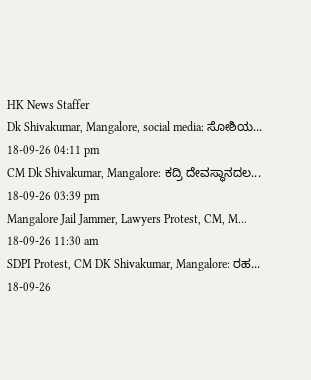HK News Staffer
Dk Shivakumar, Mangalore, social media: ಸೋಶಿಯ...
18-09-26 04:11 pm
CM Dk Shivakumar, Mangalore: ಕದ್ರಿ ದೇವಸ್ಥಾನದಲ...
18-09-26 03:39 pm
Mangalore Jail Jammer, Lawyers Protest, CM, M...
18-09-26 11:30 am
SDPI Protest, CM DK Shivakumar, Mangalore: ರಹ...
18-09-26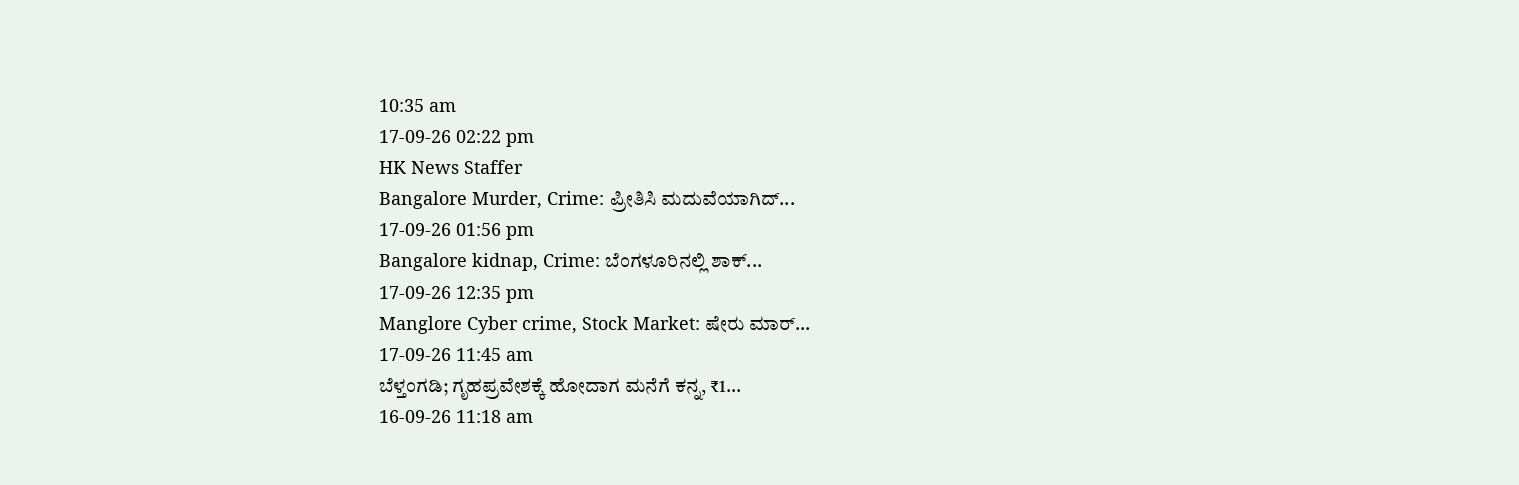10:35 am
17-09-26 02:22 pm
HK News Staffer
Bangalore Murder, Crime: ಪ್ರೀತಿಸಿ ಮದುವೆಯಾಗಿದ್...
17-09-26 01:56 pm
Bangalore kidnap, Crime: ಬೆಂಗಳೂರಿನಲ್ಲಿ ಶಾಕ್...
17-09-26 12:35 pm
Manglore Cyber crime, Stock Market: ಷೇರು ಮಾರ್...
17-09-26 11:45 am
ಬೆಳ್ತಂಗಡಿ; ಗೃಹಪ್ರವೇಶಕ್ಕೆ ಹೋದಾಗ ಮನೆಗೆ ಕನ್ನ, ₹1...
16-09-26 11:18 am